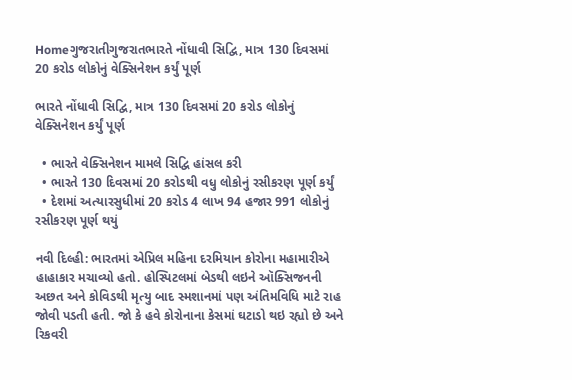Homeગુજરાતીગુજરાતભારતે નોંધાવી સિદ્વિ, માત્ર 130 દિવસમાં 20 કરોડ લોકોનું વેક્સિનેશન કર્યું પૂર્ણ

ભારતે નોંધાવી સિદ્વિ, માત્ર 130 દિવસમાં 20 કરોડ લોકોનું વેક્સિનેશન કર્યું પૂર્ણ

  • ભારતે વેક્સિનેશન મામલે સિદ્વિ હાંસલ કરી
  • ભારતે 130 દિવસમાં 20 કરોડથી વધુ લોકોનું રસીકરણ પૂર્ણ કર્યું
  • દેશમાં અત્યારસુધીમાં 20 કરોડ 4 લાખ 94 હજાર 991 લોકોનું રસીકરણ પૂર્ણ થયું

નવી દિલ્હી: ભારતમાં એપ્રિલ મહિના દરમિયાન કોરોના મહામારીએ હાહાકાર મચાવ્યો હતો. હોસ્પિટલમાં બેડથી લઇને ઑક્સિજનની અછત અને કોવિડથી મૃત્યુ બાદ સ્મશાનમાં પણ અંતિમવિધિ માટે રાહ જોવી પડતી હતી. જો કે હવે કોરોનાના કેસમાં ઘટાડો થઇ રહ્યો છે અને રિકવરી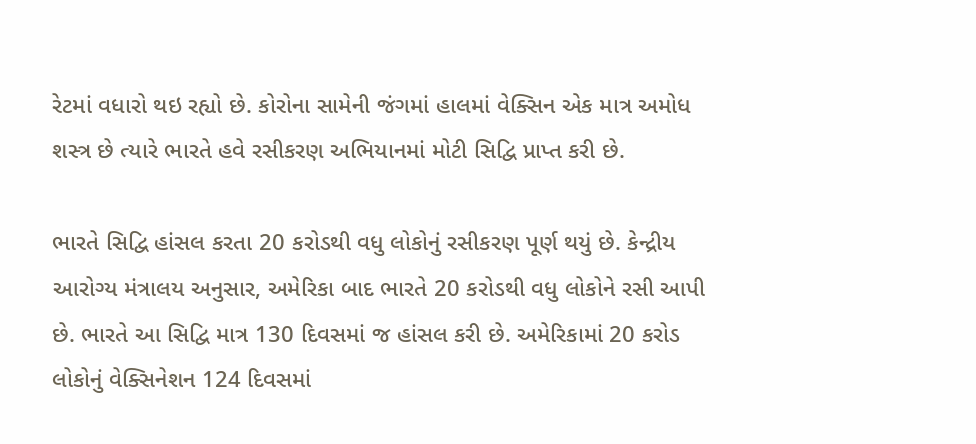રેટમાં વધારો થઇ રહ્યો છે. કોરોના સામેની જંગમાં હાલમાં વેક્સિન એક માત્ર અમોધ શસ્ત્ર છે ત્યારે ભારતે હવે રસીકરણ અભિયાનમાં મોટી સિદ્વિ પ્રાપ્ત કરી છે.

ભારતે સિદ્વિ હાંસલ કરતા 20 કરોડથી વધુ લોકોનું રસીકરણ પૂર્ણ થયું છે. કેન્દ્રીય આરોગ્ય મંત્રાલય અનુસાર, અમેરિકા બાદ ભારતે 20 કરોડથી વધુ લોકોને રસી આપી છે. ભારતે આ સિદ્વિ માત્ર 130 દિવસમાં જ હાંસલ કરી છે. અમેરિકામાં 20 કરોડ લોકોનું વેક્સિનેશન 124 દિવસમાં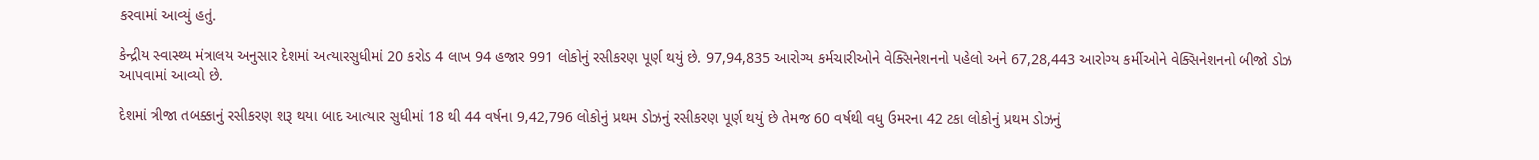કરવામાં આવ્યું હતું.

કેન્દ્રીય સ્વાસ્થ્ય મંત્રાલય અનુસાર દેશમાં અત્યારસુધીમાં 20 કરોડ 4 લાખ 94 હજાર 991 લોકોનું રસીકરણ પૂર્ણ થયું છે. 97,94,835 આરોગ્ય કર્મચારીઓને વેક્સિનેશનનો પહેલો અને 67,28,443 આરોગ્ય કર્મીઓને વેક્સિનેશનનો બીજો ડોઝ આપવામાં આવ્યો છે.

દેશમાં ત્રીજા તબક્કાનું રસીકરણ શરૂ થયા બાદ આત્યાર સુધીમાં 18 થી 44 વર્ષના 9,42,796 લોકોનું પ્રથમ ડોઝનું રસીકરણ પૂર્ણ થયું છે તેમજ 60 વર્ષથી વધુ ઉમરના 42 ટકા લોકોનું પ્રથમ ડોઝનું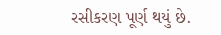રસીકરણ પૂર્ણ થયું છે.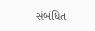સંબંધિત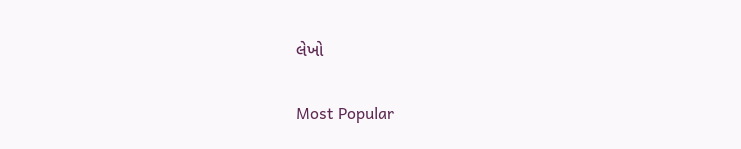લેખો

Most Popular